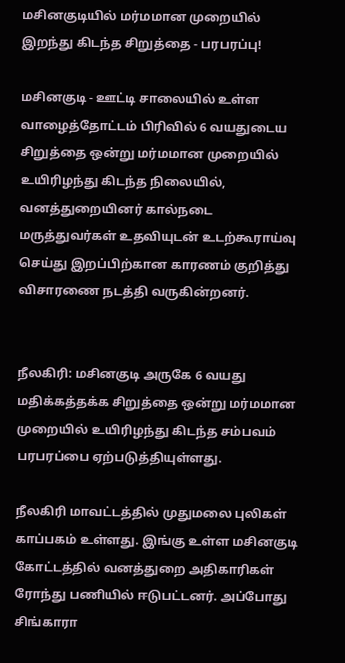மசினகுடியில் மர்மமான முறையில் இறந்து கிடந்த சிறுத்தை - பரபரப்பு!

மசினகுடி - ஊட்டி சாலையில் உள்ள வாழைத்தோட்டம் பிரிவில் 6 வயதுடைய சிறுத்தை ஒன்று மர்மமான முறையில் உயிரிழந்து கிடந்த நிலையில், வனத்துறையினர் கால்நடை மருத்துவர்கள் உதவியுடன் உடற்கூராய்வு செய்து இறப்பிற்கான காரணம் குறித்து விசாரணை நடத்தி வருகின்றனர்.


நீலகிரி: மசினகுடி அருகே 6 வயது மதிக்கத்தக்க சிறுத்தை ஒன்று மர்மமான முறையில் உயிரிழந்து கிடந்த சம்பவம் பரபரப்பை ஏற்படுத்தியுள்ளது.

நீலகிரி மாவட்டத்தில் முதுமலை புலிகள் காப்பகம் உள்ளது. இங்கு உள்ள மசினகுடி கோட்டத்தில் வனத்துறை அதிகாரிகள் ரோந்து பணியில் ஈடுபட்டனர். அப்போது சிங்காரா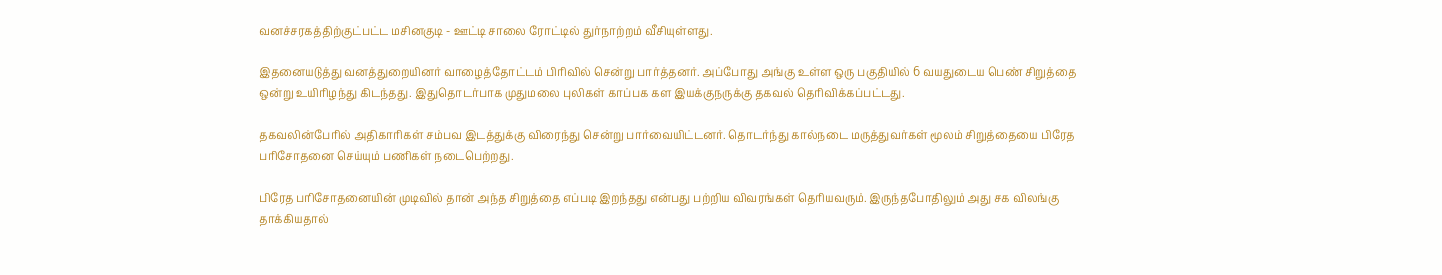வனச்சரகத்திற்குட்பட்ட மசினகுடி - ஊட்டி சாலை ரோட்டில் துர்நாற்றம் வீசியுள்ளது.

இதனையடுத்து வனத்துறையினர் வாழைத்தோட்டம் பிரிவில் சென்று பார்த்தனர். அப்போது அங்கு உள்ள ஒரு பகுதியில் 6 வயதுடைய பெண் சிறுத்தை ஒன்று உயிரிழந்து கிடந்தது. இதுதொடர்பாக முதுமலை புலிகள் காப்பக கள இயக்குநருக்கு தகவல் தெரிவிக்கப்பட்டது.

தகவலின்பேரில் அதிகாரிகள் சம்பவ இடத்துக்கு விரைந்து சென்று பார்வையிட்டனர். தொடர்ந்து கால்நடை மருத்துவர்கள் மூலம் சிறுத்தையை பிரேத பரிசோதனை செய்யும் பணிகள் நடைபெற்றது.

பிரேத பரிசோதனையின் முடிவில் தான் அந்த சிறுத்தை எப்படி இறந்தது என்பது பற்றிய விவரங்கள் தெரியவரும். இருந்தபோதிலும் அது சக விலங்கு தாக்கியதால்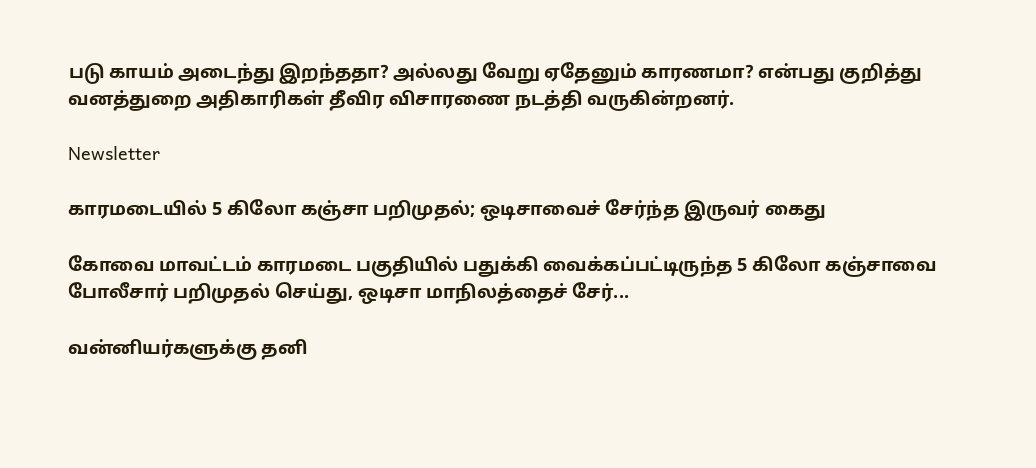படு காயம் அடைந்து இறந்ததா? அல்லது வேறு ஏதேனும் காரணமா? என்பது குறித்து வனத்துறை அதிகாரிகள் தீவிர விசாரணை நடத்தி வருகின்றனர்.

Newsletter

காரமடையில் 5 கிலோ கஞ்சா பறிமுதல்; ஒடிசாவைச் சேர்ந்த இருவர் கைது

கோவை மாவட்டம் காரமடை பகுதியில் பதுக்கி வைக்கப்பட்டிருந்த 5 கிலோ கஞ்சாவை போலீசார் பறிமுதல் செய்து, ஒடிசா மாநிலத்தைச் சேர்...

வன்னியர்களுக்கு தனி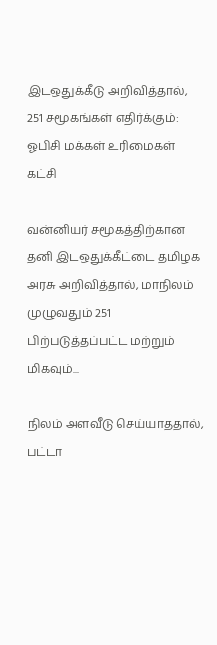இடஒதுக்கீடு அறிவித்தால், 251 சமூகங்கள் எதிர்க்கும்: ஓபிசி மக்கள் உரிமைகள் கட்சி

வன்னியர் சமூகத்திற்கான தனி இடஒதுக்கீட்டை தமிழக அரசு அறிவித்தால், மாநிலம் முழுவதும் 251 பிற்படுத்தப்பட்ட மற்றும் மிகவும்...

நிலம் அளவீடு செய்யாததால், பட்டா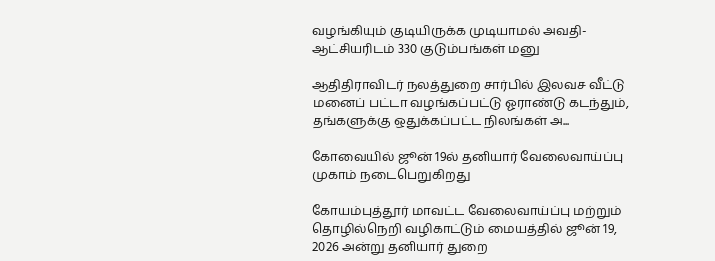வழங்கியும் குடியிருக்க முடியாமல் அவதி- ஆட்சியரிடம் 330 குடும்பங்கள் மனு

ஆதிதிராவிடர் நலத்துறை சார்பில் இலவச வீட்டு மனைப் பட்டா வழங்கப்பட்டு ஓராண்டு கடந்தும், தங்களுக்கு ஒதுக்கப்பட்ட நிலங்கள் அ...

கோவையில் ஜூன் 19ல் தனியார் வேலைவாய்ப்பு முகாம் நடைபெறுகிறது

கோயம்புத்தூர் மாவட்ட வேலைவாய்ப்பு மற்றும் தொழில்நெறி வழிகாட்டும் மையத்தில் ஜூன் 19, 2026 அன்று தனியார் துறை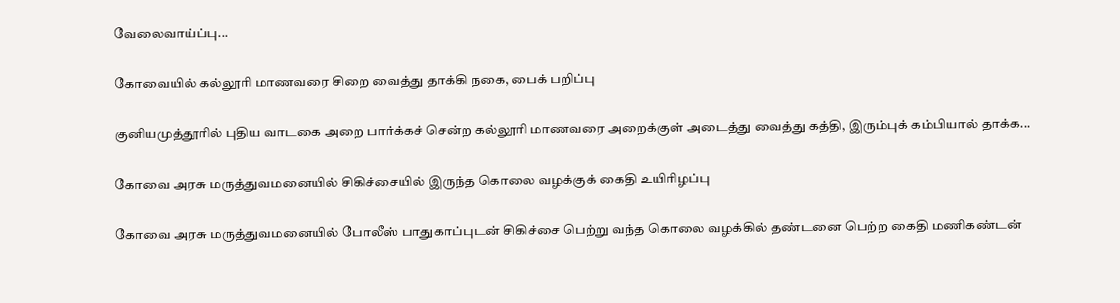வேலைவாய்ப்பு...

கோவையில் கல்லூரி மாணவரை சிறை வைத்து தாக்கி நகை, பைக் பறிப்பு

குனியமுத்தூரில் புதிய வாடகை அறை பார்க்கச் சென்ற கல்லூரி மாணவரை அறைக்குள் அடைத்து வைத்து கத்தி, இரும்புக் கம்பியால் தாக்க...

கோவை அரசு மருத்துவமனையில் சிகிச்சையில் இருந்த கொலை வழக்குக் கைதி உயிரிழப்பு

கோவை அரசு மருத்துவமனையில் போலீஸ் பாதுகாப்புடன் சிகிச்சை பெற்று வந்த கொலை வழக்கில் தண்டனை பெற்ற கைதி மணிகண்டன்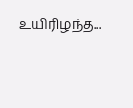உயிரிழந்த...